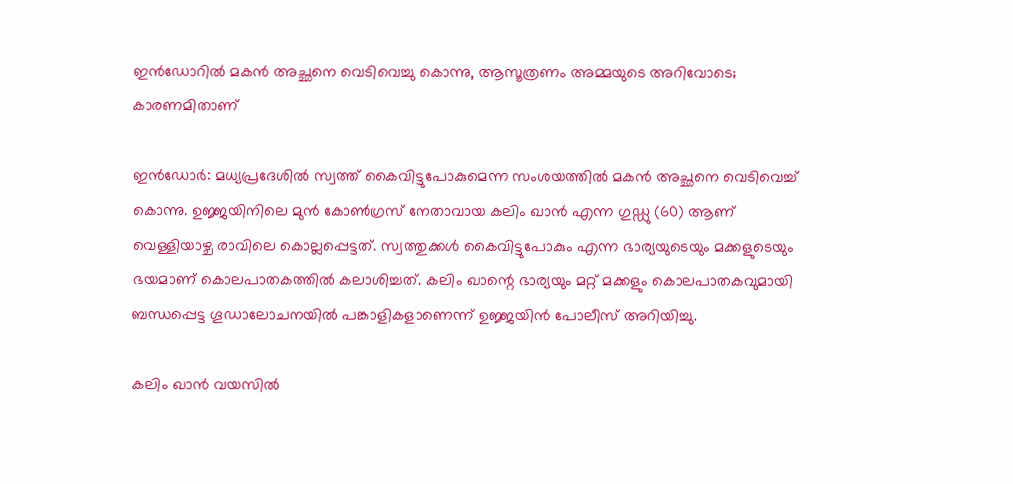ഇന്‍ഡോറിൽ മകൻ അച്ഛനെ വെടിവെച്ചു കൊന്നു, ആസൂത്രണം അമ്മയുടെ അറിവോടെ; കാരണമിതാണ്‌

ഇന്‍ഡോര്‍: മധ്യപ്രദേശില്‍ സ്വത്ത് കൈവിട്ടുപോകുമെന്ന സംശയത്തില്‍ മകന്‍ അച്ഛനെ വെടിവെച്ച് കൊന്നു. ഉജ്ജയിനിലെ മുന്‍ കോണ്‍ഗ്രസ് നേതാവായ കലിം ഖാന്‍ എന്ന ഗുഡ്ഡു (60) ആണ് വെള്ളിയാഴ്ച രാവിലെ കൊല്ലപ്പെട്ടത്. സ്വത്തുക്കള്‍ കൈവിട്ടുപോകും എന്ന ഭാര്യയുടെയും മക്കളുടെയും ഭയമാണ് കൊലപാതകത്തില്‍ കലാശിച്ചത്. കലിം ഖാന്റെ ഭാര്യയും മറ്റ് മക്കളും കൊലപാതകവുമായി ബന്ധപ്പെട്ട ഗൂഡാലോചനയില്‍ പങ്കാളികളാണെന്ന് ഉജ്ജയിന്‍ പോലീസ് അറിയിച്ചു.

കലിം ഖാന്‍ വയസില്‍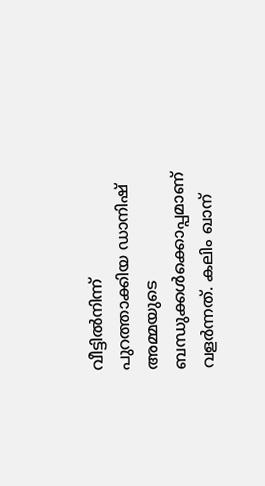വീട്ടില്‍നിന്ന് പുറത്താക്കിയ ഡാനിഷ് അമ്മയുടെ ബന്ധുക്കള്‍ക്കൊപ്പമാണ് വളര്‍ന്നത്. കലിം ഖാന്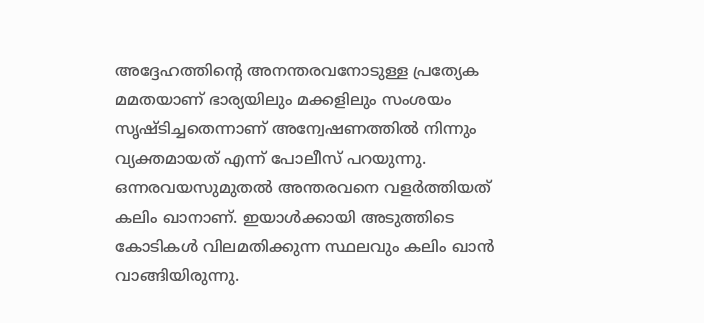അദ്ദേഹത്തിന്റെ അനന്തരവനോടുള്ള പ്രത്യേക മമതയാണ് ഭാര്യയിലും മക്കളിലും സംശയം സൃഷ്ടിച്ചതെന്നാണ് അന്വേഷണത്തില്‍ നിന്നും വ്യക്തമായത് എന്ന് പോലീസ് പറയുന്നു. ഒന്നരവയസുമുതല്‍ അന്തരവനെ വളര്‍ത്തിയത് കലിം ഖാനാണ്. ഇയാള്‍ക്കായി അടുത്തിടെ കോടികള്‍ വിലമതിക്കുന്ന സ്ഥലവും കലിം ഖാന്‍ വാങ്ങിയിരുന്നു.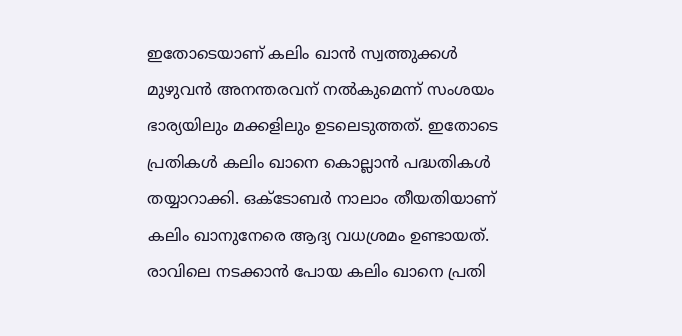ഇതോടെയാണ് കലിം ഖാന്‍ സ്വത്തുക്കള്‍ മുഴുവന്‍ അനന്തരവന് നല്‍കുമെന്ന് സംശയം ഭാര്യയിലും മക്കളിലും ഉടലെടുത്തത്. ഇതോടെ പ്രതികള്‍ കലിം ഖാനെ കൊല്ലാന്‍ പദ്ധതികള്‍ തയ്യാറാക്കി. ഒക്ടോബര്‍ നാലാം തീയതിയാണ് കലിം ഖാനുനേരെ ആദ്യ വധശ്രമം ഉണ്ടായത്. രാവിലെ നടക്കാന്‍ പോയ കലിം ഖാനെ പ്രതി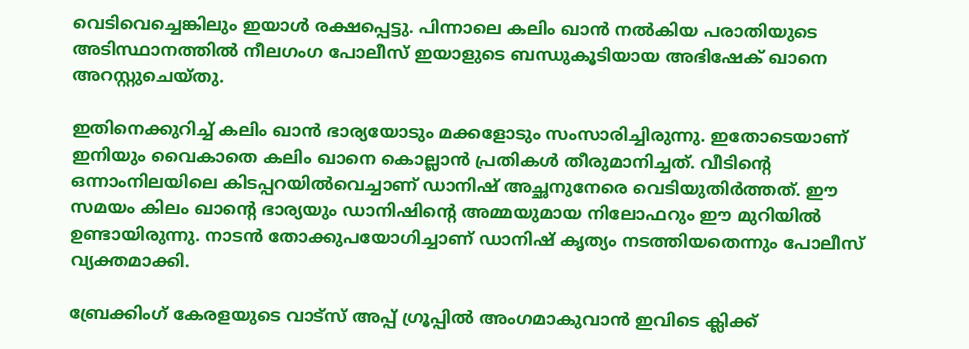വെടിവെച്ചെങ്കിലും ഇയാള്‍ രക്ഷപ്പെട്ടു. പിന്നാലെ കലിം ഖാന്‍ നല്‍കിയ പരാതിയുടെ അടിസ്ഥാനത്തില്‍ നീലഗംഗ പോലീസ് ഇയാളുടെ ബന്ധുകൂടിയായ അഭിഷേക് ഖാനെ അറസ്റ്റുചെയ്തു.

ഇതിനെക്കുറിച്ച് കലിം ഖാന്‍ ഭാര്യയോടും മക്കളോടും സംസാരിച്ചിരുന്നു. ഇതോടെയാണ് ഇനിയും വൈകാതെ കലിം ഖാനെ കൊല്ലാന്‍ പ്രതികള്‍ തീരുമാനിച്ചത്. വീടിന്റെ ഒന്നാംനിലയിലെ കിടപ്പറയില്‍വെച്ചാണ് ഡാനിഷ് അച്ഛനുനേരെ വെടിയുതിര്‍ത്തത്. ഈ സമയം കിലം ഖാന്റെ ഭാര്യയും ഡാനിഷിന്റെ അമ്മയുമായ നിലോഫറും ഈ മുറിയില്‍ ഉണ്ടായിരുന്നു. നാടന്‍ തോക്കുപയോഗിച്ചാണ് ഡാനിഷ് കൃത്യം നടത്തിയതെന്നും പോലീസ് വ്യക്തമാക്കി.

ബ്രേക്കിംഗ് കേരളയുടെ വാട്സ് അപ്പ് ഗ്രൂപ്പിൽ അംഗമാകുവാൻ ഇവിടെ ക്ലിക്ക്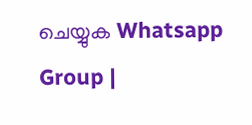ചെയ്യുക Whatsapp Group |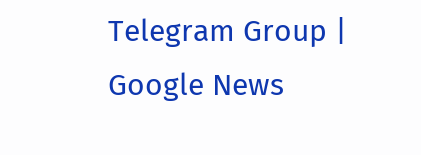Telegram Group | Google News